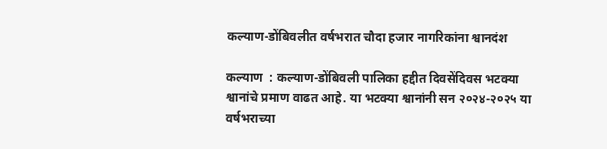कल्याण-डोंबिवलीत वर्षभरात चौदा हजार नागरिकांना श्वानदंश

कल्याण  : कल्याण-डोंबिवली पालिका हद्दीत दिवसेंदिवस भटक्या श्वानांचे प्रमाण वाढत आहे. या भटक्या श्वानांनी सन २०२४-२०२५ या वर्षभराच्या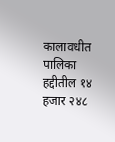कालावधीत पालिका हद्दीतील १४ हजार २४८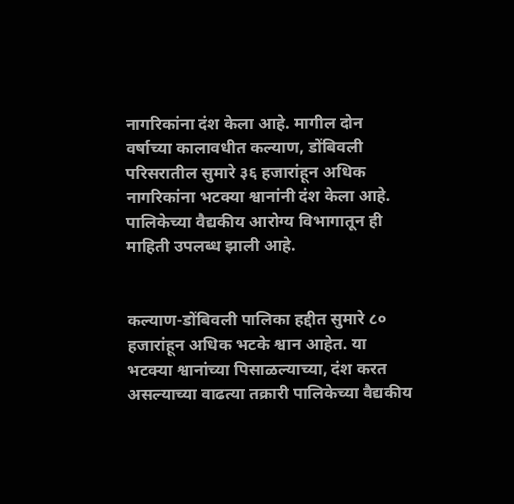नागरिकांना दंश केला आहे. मागील दोन वर्षाच्या कालावधीत कल्याण, डोंबिवली परिसरातील सुमारे ३६ हजारांहून अधिक नागरिकांना भटक्या श्वानांनी दंश केला आहे. पालिकेच्या वैद्यकीय आरोग्य विभागातून ही माहिती उपलब्ध झाली आहे.


कल्याण-डोंबिवली पालिका हद्दीत सुमारे ८० हजारांहून अधिक भटके श्वान आहेत. या भटक्या श्वानांच्या पिसाळल्याच्या, दंश करत असल्याच्या वाढत्या तक्रारी पालिकेच्या वैद्यकीय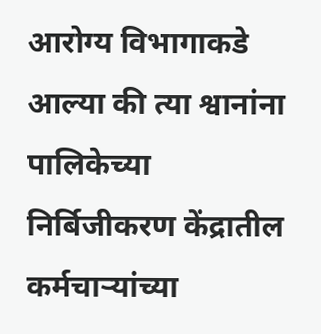आरोग्य विभागाकडे आल्या की त्या श्वानांना पालिकेच्या निर्बिजीकरण केंद्रातील कर्मचाऱ्यांच्या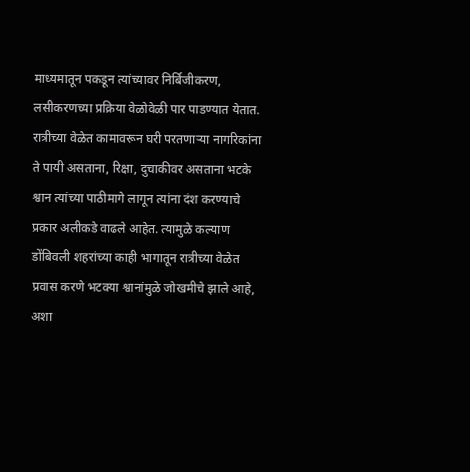माध्यमातून पकडून त्यांच्यावर निर्बिजीकरण, लसीकरणच्या प्रक्रिया वेळोवेळी पार पाडण्यात येतात. रात्रीच्या वेळेत कामावरून घरी परतणाऱ्या नागरिकांना ते पायी असताना, रिक्षा, दुचाकीवर असताना भटके श्वान त्यांच्या पाठीमागे लागून त्यांना दंश करण्याचे प्रकार अलीकडे वाढले आहेत. त्यामुळे कल्याण डोंबिवली शहरांच्या काही भागातून रात्रीच्या वेळेत प्रवास करणे भटक्या श्वानांमुळे जोखमीचे झाले आहे, अशा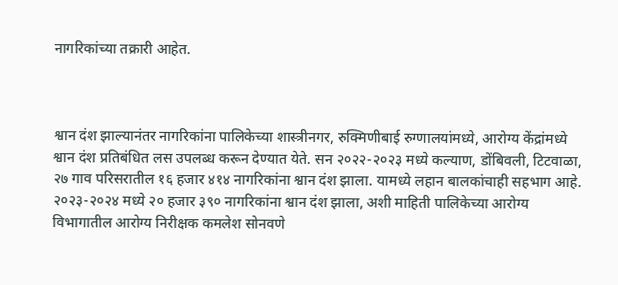नागरिकांच्या तक्रारी आहेत.



श्वान दंश झाल्यानंतर नागरिकांना पालिकेच्या शास्त्रीनगर, रुक्मिणीबाई रुग्णालयांमध्ये, आरोग्य केंद्रांमध्ये श्वान दंश प्रतिबंधित लस उपलब्ध करून देण्यात येते. सन २०२२-२०२३ मध्ये कल्याण, डोंबिवली, टिटवाळा, २७ गाव परिसरातील १६ हजार ४१४ नागरिकांना श्वान दंश झाला. यामध्ये लहान बालकांचाही सहभाग आहे. २०२३-२०२४ मध्ये २० हजार ३९० नागरिकांना श्वान दंश झाला, अशी माहिती पालिकेच्या आरोग्य विभागातील आरोग्य निरीक्षक कमलेश सोनवणे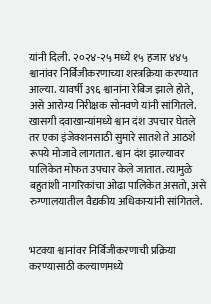यांनी दिली. २०२४-२५ मध्ये १५ हजार ४४५ श्वानांवर निर्बिजीकरणाच्या शस्त्रक्रिया करण्यात आल्या. यावर्षी ३९६ श्वानांना रेबिज झाले होते, असे आरोग्य निरीक्षक सोनवणे यांनी सांगितले. खासगी दवाखान्यांमध्ये श्वान दंश उपचार घेतले तर एका इंजेक्शनसाठी सुमारे सातशे ते आठशे रूपये मोजावे लागतात. श्वान दंश झाल्यावर पालिकेत मोफत उपचार केले जातात. त्यामुळे बहुतांशी नागरिकांचा ओढा पालिकेत असतो, असे रुग्णालयातील वैद्यकीय अधिकाऱ्यांनी सांगितले.


भटक्या श्वानांवर निर्बिजीकरणाची प्रक्रिया करण्यासाठी कल्याणमध्ये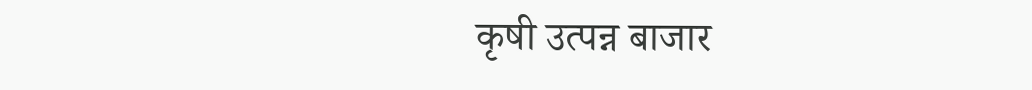कृषी उत्पन्न बाजार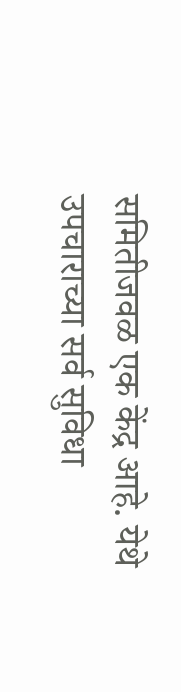समितीजवळ एक केंद्र आहे. येथे उपचाराच्या सर्व सुविधा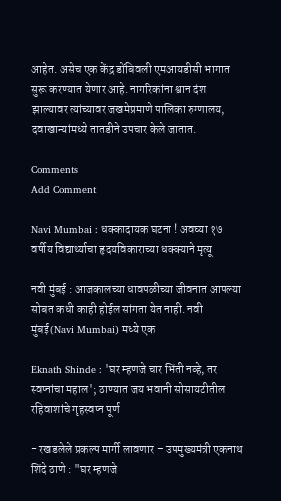आहेत. असेच एक केंद्र डोंबिवली एमआयडीसी भागात सुरू करण्यात येणार आहे. नागरिकांना श्वान दंश झाल्यावर त्यांच्यावर जखमेप्रमाणे पालिका रुग्णालय, दवाखान्यांमध्ये तातडीने उपचार केले जातात.

Comments
Add Comment

Navi Mumbai : धक्कादायक घटना ! अवघ्या १७ वर्षीय विद्यार्थ्याचा हृदयविकाराच्या धक्क्याने मृत्यू

नवी मुंबई : आजकालच्या धावपळीच्या जीवनात आपल्या सोबत कधी काही होईल सांगता येत नाही. नवी मुंबई(Navi Mumbai) मध्ये एक

Eknath Shinde : 'घर म्हणजे चार भिंती नव्हे, तर स्वप्नांचा महाल'; ठाण्यात जय भवानी सोसायटीतील रहिवाशांचे गृहस्वप्न पूर्ण

- रखडलेले प्रकल्प मार्गी लावणार – उपमुख्यमंत्री एकनाथ शिंदे ठाणे : "घर म्हणजे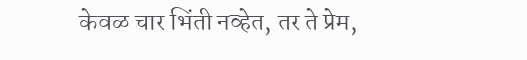केवळ चार भिंती नव्हेत, तर ते प्रेम,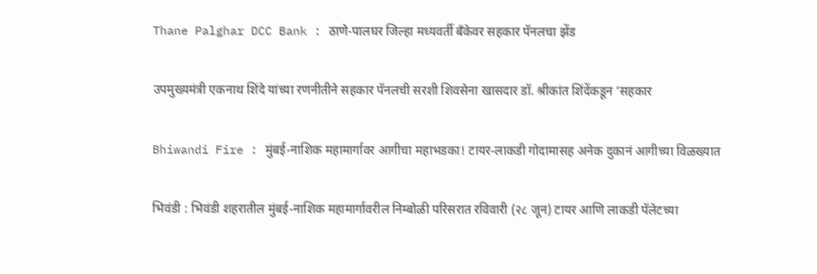Thane Palghar DCC Bank : ठाणे-पालघर जिल्हा मध्यवर्ती बँकेवर सहकार पॅनलचा झेंड

उपमुख्यमंत्री एकनाथ शिंदे यांच्या रणनीतीने सहकार पॅनलची सरशी शिवसेना खासदार डॉ. श्रीकांत शिंदेंकडून ‘सहकार

Bhiwandi Fire : मुंबई-नाशिक महामार्गावर आगीचा महाभडका! टायर-लाकडी गोदामासह अनेक दुकानं आगीच्या विळख्यात

भिवंडी : भिवंडी शहरातील मुंबई-नाशिक महामार्गावरील निम्बोळी परिसरात रविवारी (२८ जून) टायर आणि लाकडी पॅलेटच्या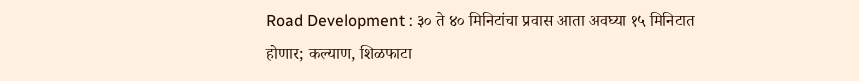Road Development : ३० ते ४० मिनिटांचा प्रवास आता अवघ्या १५ मिनिटात होणार; कल्याण, शिळफाटा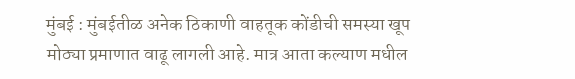मुंबई : मुंबईतीळ अनेक ठिकाणी वाहतूक कोंडीची समस्या खूप मोठ्या प्रमाणात वाढू लागली आहे. मात्र आता कल्याण मधील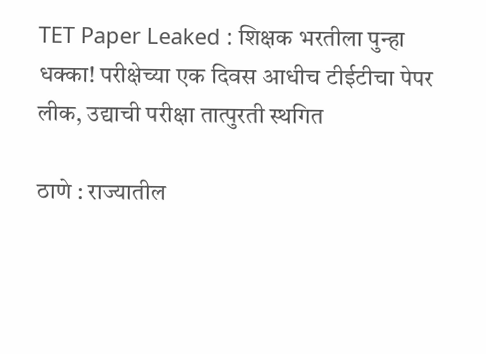TET Paper Leaked : शिक्षक भरतीला पुन्हा धक्का! परीक्षेच्या एक दिवस आधीच टीईटीचा पेपर लीक, उद्याची परीक्षा तात्पुरती स्थगित

ठाणे : राज्यातील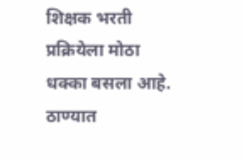शिक्षक भरती प्रक्रियेला मोठा धक्का बसला आहे. ठाण्यात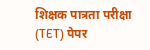शिक्षक पात्रता परीक्षा (TET) पेपर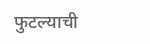फुटल्याची